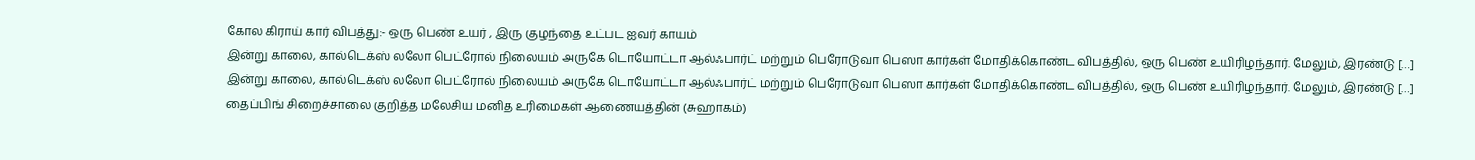கோல கிராய் கார் விபத்து:- ஒரு பெண் உயர் , இரு குழந்தை உட்பட ஐவர் காயம்
இன்று காலை, கால்டெக்ஸ் லலோ பெட்ரோல் நிலையம் அருகே டொயோட்டா ஆல்ஃபார்ட் மற்றும் பெரோடுவா பெஸா கார்கள் மோதிக்கொண்ட விபத்தில், ஒரு பெண் உயிரிழந்தார். மேலும், இரண்டு […]
இன்று காலை, கால்டெக்ஸ் லலோ பெட்ரோல் நிலையம் அருகே டொயோட்டா ஆல்ஃபார்ட் மற்றும் பெரோடுவா பெஸா கார்கள் மோதிக்கொண்ட விபத்தில், ஒரு பெண் உயிரிழந்தார். மேலும், இரண்டு […]
தைப்பிங் சிறைச்சாலை குறித்த மலேசிய மனித உரிமைகள் ஆணையத்தின் (சுஹாகம்)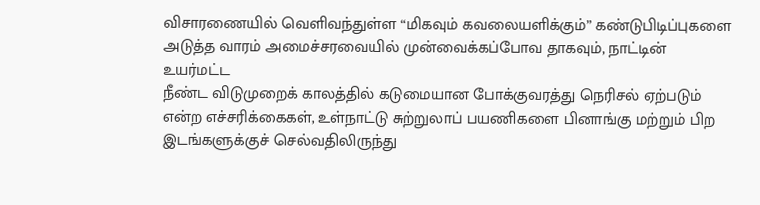விசாரணையில் வெளிவந்துள்ள “மிகவும் கவலையளிக்கும்” கண்டுபிடிப்புகளை அடுத்த வாரம் அமைச்சரவையில் முன்வைக்கப்போவ தாகவும், நாட்டின் உயர்மட்ட
நீண்ட விடுமுறைக் காலத்தில் கடுமையான போக்குவரத்து நெரிசல் ஏற்படும் என்ற எச்சரிக்கைகள், உள்நாட்டு சுற்றுலாப் பயணிகளை பினாங்கு மற்றும் பிற இடங்களுக்குச் செல்வதிலிருந்து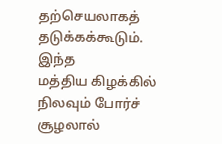தற்செயலாகத் தடுக்கக்கூடும். இந்த
மத்திய கிழக்கில் நிலவும் போர்ச் சூழலால்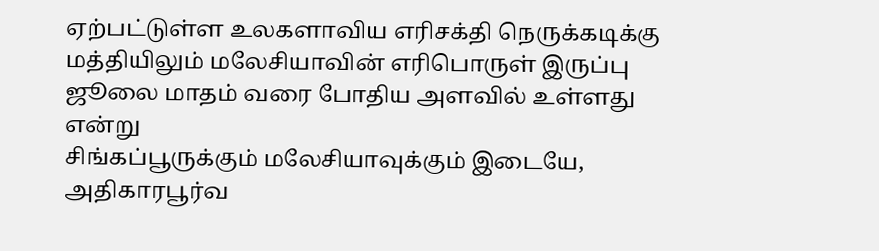ஏற்பட்டுள்ள உலகளாவிய எரிசக்தி நெருக்கடிக்கு மத்தியிலும் மலேசியாவின் எரிபொருள் இருப்பு ஜூலை மாதம் வரை போதிய அளவில் உள்ளது என்று
சிங்கப்பூருக்கும் மலேசியாவுக்கும் இடையே, அதிகாரபூர்வ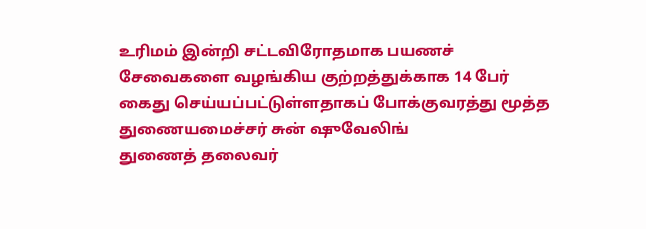உரிமம் இன்றி சட்டவிரோதமாக பயணச் சேவைகளை வழங்கிய குற்றத்துக்காக 14 பேர் கைது செய்யப்பட்டுள்ளதாகப் போக்குவரத்து மூத்த துணையமைச்சர் சுன் ஷுவேலிங்
துணைத் தலைவர்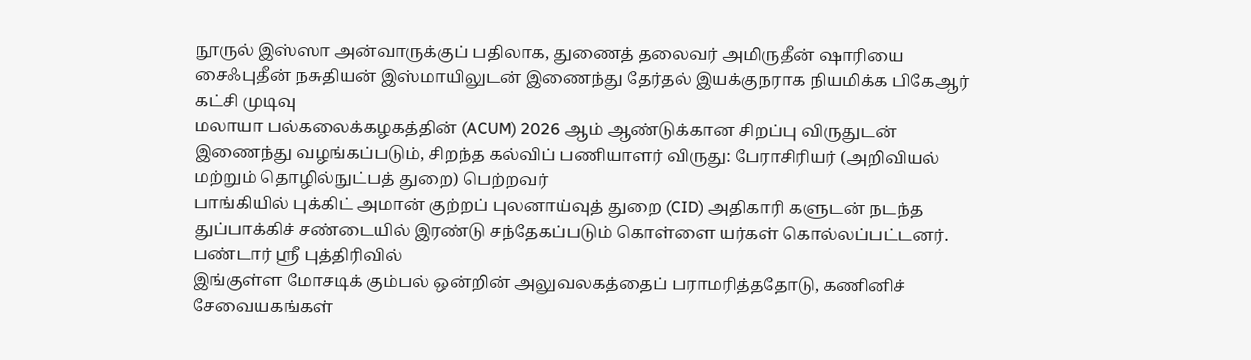நூருல் இஸ்ஸா அன்வாருக்குப் பதிலாக, துணைத் தலைவர் அமிருதீன் ஷாரியை சைஃபுதீன் நசுதியன் இஸ்மாயிலுடன் இணைந்து தேர்தல் இயக்குநராக நியமிக்க பிகேஆர் கட்சி முடிவு
மலாயா பல்கலைக்கழகத்தின் (ACUM) 2026 ஆம் ஆண்டுக்கான சிறப்பு விருதுடன் இணைந்து வழங்கப்படும், சிறந்த கல்விப் பணியாளர் விருது: பேராசிரியர் (அறிவியல் மற்றும் தொழில்நுட்பத் துறை) பெற்றவர்
பாங்கியில் புக்கிட் அமான் குற்றப் புலனாய்வுத் துறை (CID) அதிகாரி களுடன் நடந்த துப்பாக்கிச் சண்டையில் இரண்டு சந்தேகப்படும் கொள்ளை யர்கள் கொல்லப்பட்டனர். பண்டார் ஸ்ரீ புத்திரிவில்
இங்குள்ள மோசடிக் கும்பல் ஒன்றின் அலுவலகத்தைப் பராமரித்ததோடு, கணினிச் சேவையகங்கள்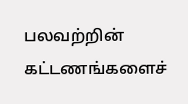பலவற்றின் கட்டணங்களைச்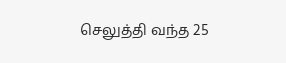செலுத்தி வந்த 25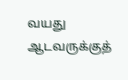வயது ஆடவருக்குத்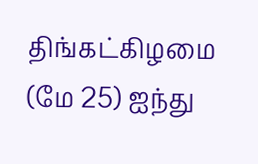திங்கட்கிழமை (மே 25) ஐந்து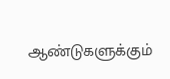ஆண்டுகளுக்கும்